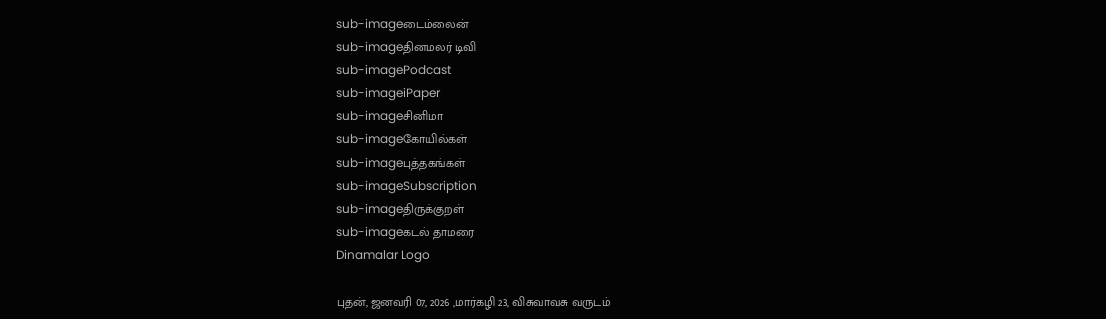sub-imageடைம்லைன்
sub-imageதினமலர் டிவி
sub-imagePodcast
sub-imageiPaper
sub-imageசினிமா
sub-imageகோயில்கள்
sub-imageபுத்தகங்கள்
sub-imageSubscription
sub-imageதிருக்குறள்
sub-imageகடல் தாமரை
Dinamalar Logo

புதன், ஜனவரி 07, 2026 ,மார்கழி 23, விசுவாவசு வருடம்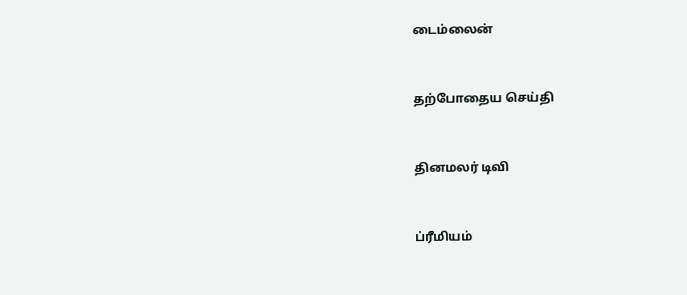டைம்லைன்


தற்போதைய செய்தி


தினமலர் டிவி


ப்ரீமியம்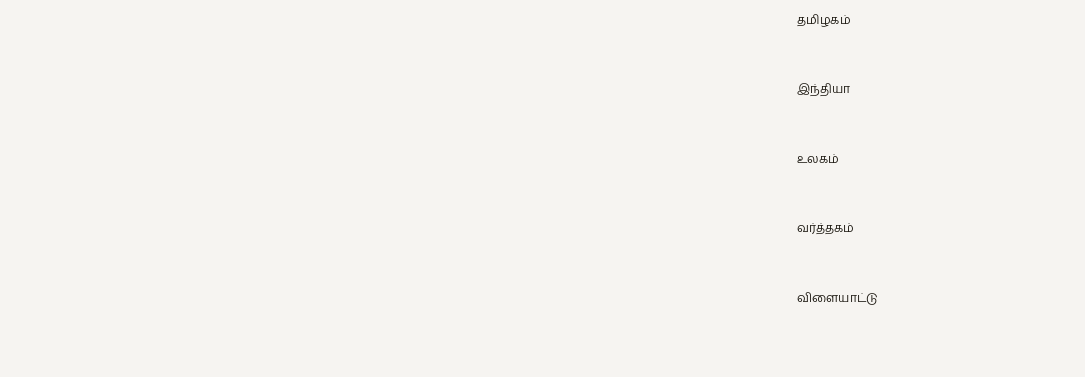தமிழகம்


இந்தியா


உலகம்


வர்த்தகம்


விளையாட்டு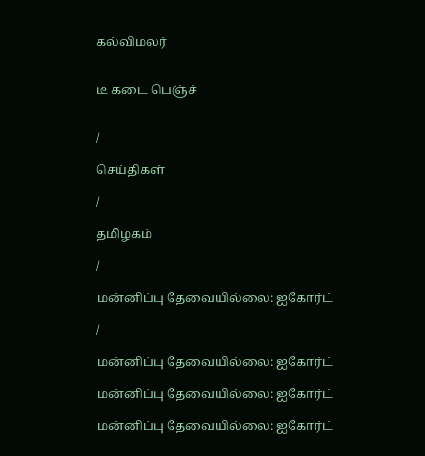கல்விமலர்


டீ கடை பெஞ்ச்


/

செய்திகள்

/

தமிழகம்

/

மன்னிப்பு தேவையில்லை: ஐகோர்ட்

/

மன்னிப்பு தேவையில்லை: ஐகோர்ட்

மன்னிப்பு தேவையில்லை: ஐகோர்ட்

மன்னிப்பு தேவையில்லை: ஐகோர்ட்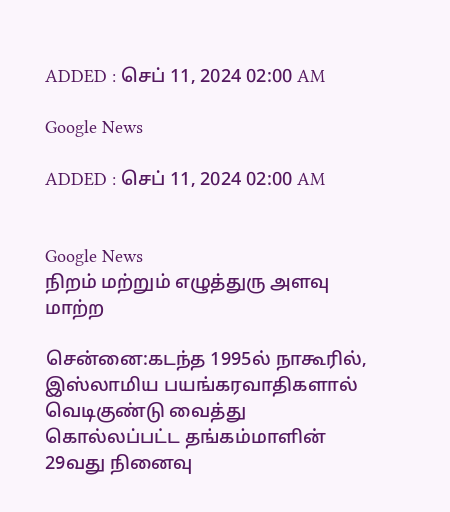ADDED : செப் 11, 2024 02:00 AM

Google News

ADDED : செப் 11, 2024 02:00 AM


Google News
நிறம் மற்றும் எழுத்துரு அளவு மாற்ற

சென்னை:கடந்த 1995ல் நாகூரில், இஸ்லாமிய பயங்கரவாதிகளால் வெடிகுண்டு வைத்து கொல்லப்பட்ட தங்கம்மாளின் 29வது நினைவு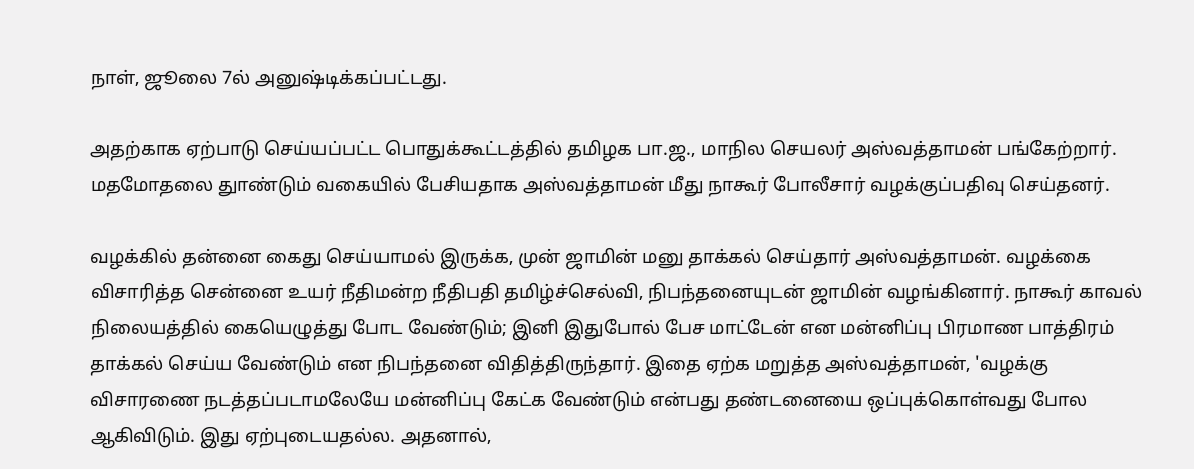நாள், ஜூலை 7ல் அனுஷ்டிக்கப்பட்டது.

அதற்காக ஏற்பாடு செய்யப்பட்ட பொதுக்கூட்டத்தில் தமிழக பா.ஜ., மாநில செயலர் அஸ்வத்தாமன் பங்கேற்றார். மதமோதலை துாண்டும் வகையில் பேசியதாக அஸ்வத்தாமன் மீது நாகூர் போலீசார் வழக்குப்பதிவு செய்தனர்.

வழக்கில் தன்னை கைது செய்யாமல் இருக்க, முன் ஜாமின் மனு தாக்கல் செய்தார் அஸ்வத்தாமன். வழக்கை விசாரித்த சென்னை உயர் நீதிமன்ற நீதிபதி தமிழ்ச்செல்வி, நிபந்தனையுடன் ஜாமின் வழங்கினார். நாகூர் காவல் நிலையத்தில் கையெழுத்து போட வேண்டும்; இனி இதுபோல் பேச மாட்டேன் என மன்னிப்பு பிரமாண பாத்திரம் தாக்கல் செய்ய வேண்டும் என நிபந்தனை விதித்திருந்தார். இதை ஏற்க மறுத்த அஸ்வத்தாமன், 'வழக்கு விசாரணை நடத்தப்படாமலேயே மன்னிப்பு கேட்க வேண்டும் என்பது தண்டனையை ஒப்புக்கொள்வது போல ஆகிவிடும். இது ஏற்புடையதல்ல. அதனால்,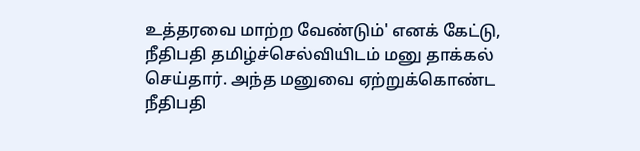உத்தரவை மாற்ற வேண்டும்' எனக் கேட்டு, நீதிபதி தமிழ்ச்செல்வியிடம் மனு தாக்கல் செய்தார். அந்த மனுவை ஏற்றுக்கொண்ட நீதிபதி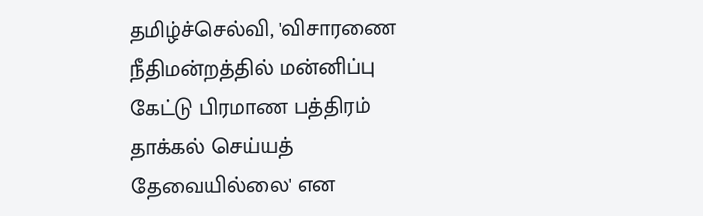தமிழ்ச்செல்வி, 'விசாரணை நீதிமன்றத்தில் மன்னிப்பு கேட்டு பிரமாண பத்திரம் தாக்கல் செய்யத் தேவையில்லை' என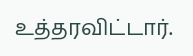உத்தரவிட்டார்.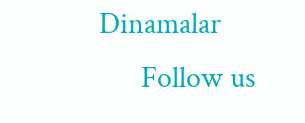Dinamalar
      Follow us